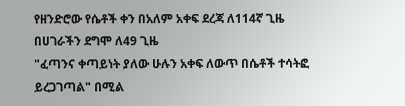የዘንድሮው የሴቶች ቀን በአለም አቀፍ ደረጃ ለ114ኛ ጊዜ በሀገራችን ደግሞ ለ49 ጊዜ
"ፈጣንና ቀጣይነት ያለው ሁሉን አቀፍ ለውጥ በሴቶች ተሳትፎ ይረጋገጣል" በሚል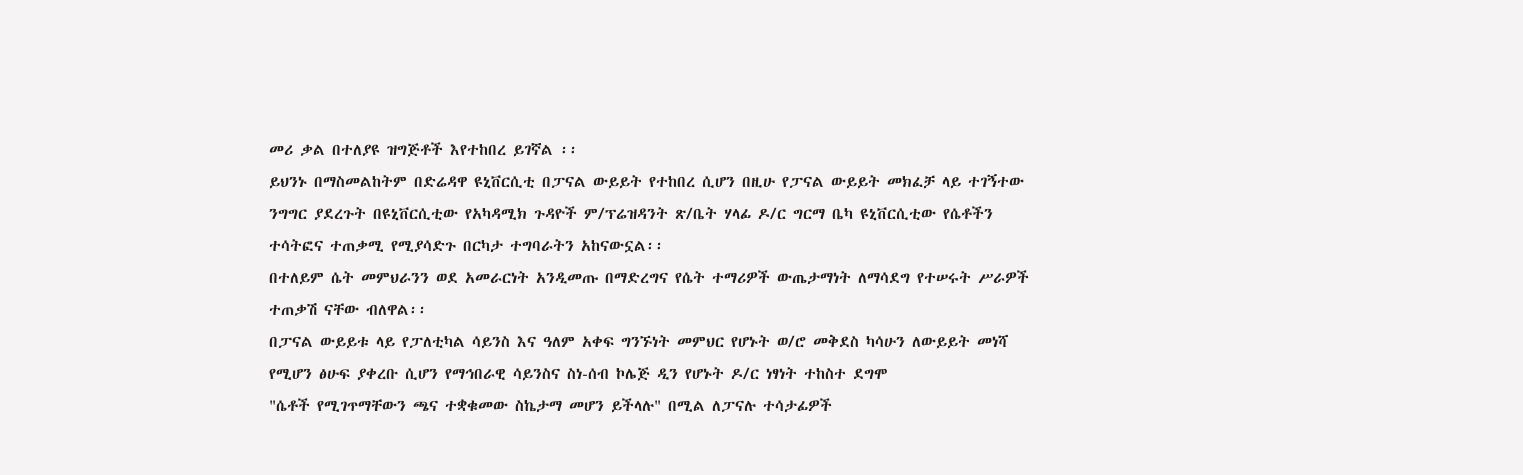መሪ ቃል በተለያዩ ዝግጅቶች እየተከበረ ይገኛል ፡፡
ይህንኑ በማስመልከትም በድሬዳዋ ዩኒቨርሲቲ በፓናል ውይይት የተከበረ ሲሆን በዚሁ የፓናል ውይይት መክፈቻ ላይ ተገኝተው ንግግር ያደረጉት በዩኒቨርሲቲው የአካዳሚክ ጉዳዮች ም/ፕሬዝዳንት ጽ/ቤት ሃላፊ ዶ/ር ግርማ ቤካ ዩኒቨርሲቲው የሴቶችን ተሳትፎና ተጠቃሚ የሚያሳድጉ በርካታ ተግባራትን አከናውኗል፡፡
በተለይም ሴት መምህራንን ወደ አመራርነት አንዲመጡ በማድረግና የሴት ተማሪዎች ውጤታማነት ለማሳደግ የተሠሩት ሥራዎች ተጠቃሽ ናቸው ብለዋል፡፡
በፓናል ውይይቱ ላይ የፓለቲካል ሳይንስ እና ዓለም አቀፍ ግንኙነት መምህር የሆኑት ወ/ሮ መቅደስ ካሳሁን ለውይይት መነሻ የሚሆን ፅሁፍ ያቀረቡ ሲሆን የማኅበራዊ ሳይንስና ስነ-ሰብ ኮሌጅ ዲን የሆኑት ዶ/ር ነፃነት ተከስተ ደግሞ
"ሴቶች የሚገጥማቸውን ጫና ተቋቁመው ስኬታማ መሆን ይችላሉ" በሚል ለፓናሉ ተሳታፊዎች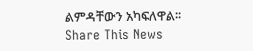ልምዳቸውን አካፍለዋል፡፡
Share This News